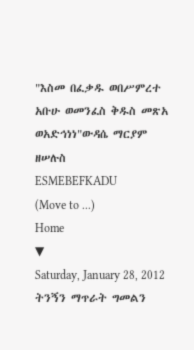"እስመ በፈቃዱ ወበሥምረተ አቡሁ ወመንፈስ ቅዱስ መጽአ ወአድኅነነ"ውዳሴ ማርያም ዘሠሉስ
ESMEBEFKADU
(Move to ...)
Home
▼
Saturday, January 28, 2012
ትንኝን ማጥራት ግመልን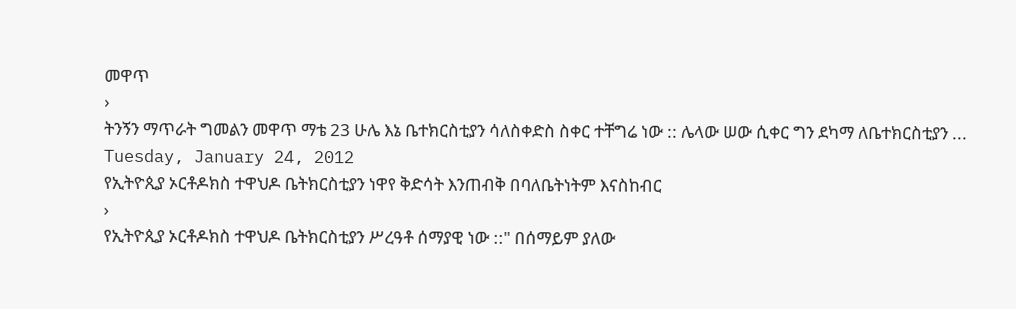መዋጥ
›
ትንኝን ማጥራት ግመልን መዋጥ ማቴ 23 ሁሌ እኔ ቤተክርስቲያን ሳለስቀድስ ስቀር ተቸግሬ ነው :: ሌላው ሠው ሲቀር ግን ደካማ ለቤተክርስቲያን ...
Tuesday, January 24, 2012
የኢትዮጲያ ኦርቶዶክስ ተዋህዶ ቤትክርስቲያን ነዋየ ቅድሳት እንጠብቅ በባለቤትነትም እናስከብር
›
የኢትዮጲያ ኦርቶዶክስ ተዋህዶ ቤትክርስቲያን ሥረዓቶ ሰማያዊ ነው ::" በሰማይም ያለው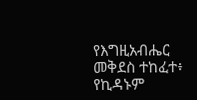የእግዚአብሔር መቅደስ ተከፈተ፥ የኪዳኑም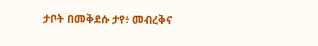ታቦት በመቅደሱ ታየ፥ መብረቅና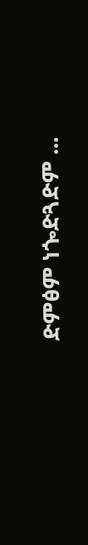ድምፅም ነጐድጓድም ...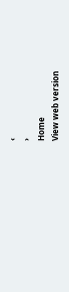‹
›
Home
View web version